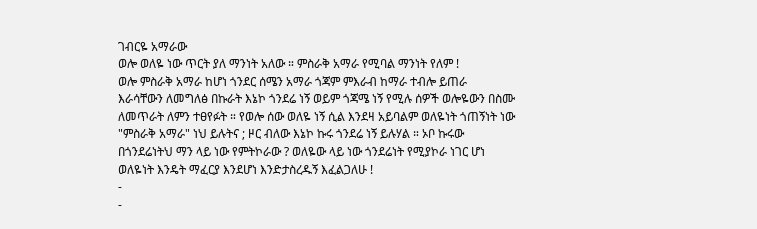ገብርዬ አማራው
ወሎ ወለዬ ነው ጥርት ያለ ማንነት አለው ። ምስራቅ አማራ የሚባል ማንነት የለም !
ወሎ ምስራቅ አማራ ከሆነ ጎንደር ሰሜን አማራ ጎጃም ምእራብ ከማራ ተብሎ ይጠራ
እራሳቸውን ለመግለፅ በኩራት እኔኮ ጎንደሬ ነኝ ወይም ጎጃሜ ነኝ የሚሉ ሰዎች ወሎዬውን በስሙ ለመጥራት ለምን ተፀየፉት ። የወሎ ሰው ወለዬ ነኝ ሲል እንደዛ አይባልም ወለዬነት ጎጠኝነት ነው "ምስራቅ አማራ" ነህ ይሉትና ; ዞር ብለው እኔኮ ኩሩ ጎንደሬ ነኝ ይሉሃል ። ኦቦ ኩሩው በጎንደሬነትህ ማን ላይ ነው የምትኮራው ? ወለዬው ላይ ነው ጎንደሬነት የሚያኮራ ነገር ሆነ ወለዬነት እንዴት ማፈርያ እንደሆነ እንድታስረዱኝ እፈልጋለሁ !
-
-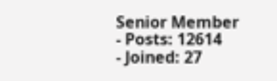Senior Member
- Posts: 12614
- Joined: 27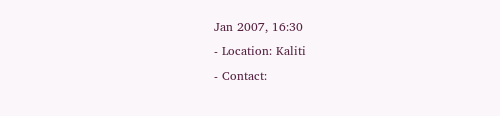Jan 2007, 16:30
- Location: Kaliti
- Contact: